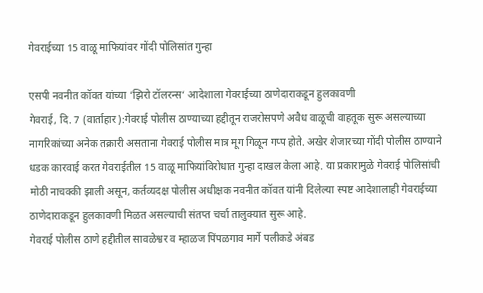गेवराईच्या 15 वाळू माफियांवर गोंदी पोलिसांत गुन्हा

एसपी नवनीत कॉवत यांच्या ‘झिरो टॉलरन्स‘ आदेशाला गेवराईच्या ठाणेदाराकडून हुलकावणी
गेवराई, दि. 7 (वार्ताहार):गेवराई पोलीस ठाण्याच्या हद्दीतून राजरोसपणे अवैध वाळूची वाहतूक सुरू असल्याच्या नागरिकांच्या अनेक तक्रारी असताना गेवराई पोलीस मात्र मूग गिळून गप्प होते. अखेर शेजारच्या गोंदी पोलीस ठाण्याने धडक कारवाई करत गेवराईतील 15 वाळू माफियांविरोधात गुन्हा दाखल केला आहे. या प्रकारामुळे गेवराई पोलिसांची मोठी नाचक्की झाली असून, कर्तव्यदक्ष पोलीस अधीक्षक नवनीत कॉवत यांनी दिलेल्या स्पष्ट आदेशालाही गेवराईच्या ठाणेदाराकडून हुलकावणी मिळत असल्याची संतप्त चर्चा तालुक्यात सुरू आहे.
गेवराई पोलीस ठाणे हद्दीतील सावळेश्वर व म्हाळज पिंपळगाव मार्गे पलीकडे अंबड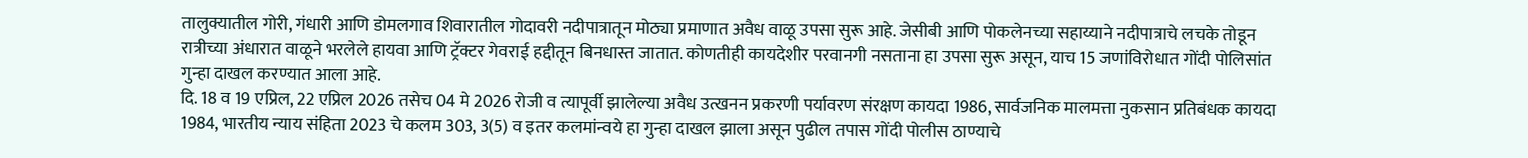तालुक्यातील गोरी, गंधारी आणि डोमलगाव शिवारातील गोदावरी नदीपात्रातून मोठ्या प्रमाणात अवैध वाळू उपसा सुरू आहे. जेसीबी आणि पोकलेनच्या सहाय्याने नदीपात्राचे लचके तोडून रात्रीच्या अंधारात वाळूने भरलेले हायवा आणि ट्रॅक्टर गेवराई हद्दीतून बिनधास्त जातात. कोणतीही कायदेशीर परवानगी नसताना हा उपसा सुरू असून, याच 15 जणांविरोधात गोंदी पोलिसांत गुन्हा दाखल करण्यात आला आहे.
दि. 18 व 19 एप्रिल, 22 एप्रिल 2026 तसेच 04 मे 2026 रोजी व त्यापूर्वी झालेल्या अवैध उत्खनन प्रकरणी पर्यावरण संरक्षण कायदा 1986, सार्वजनिक मालमत्ता नुकसान प्रतिबंधक कायदा 1984, भारतीय न्याय संहिता 2023 चे कलम 303, 3(5) व इतर कलमांन्वये हा गुन्हा दाखल झाला असून पुढील तपास गोंदी पोलीस ठाण्याचे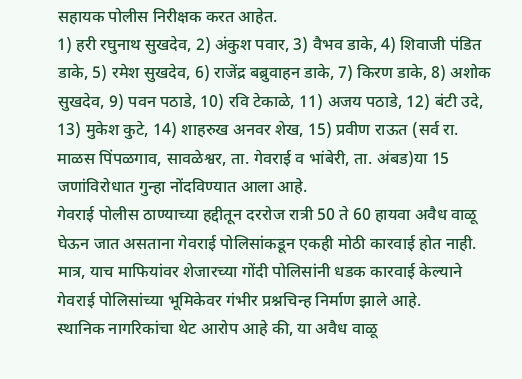सहायक पोलीस निरीक्षक करत आहेत.
1) हरी रघुनाथ सुखदेव, 2) अंकुश पवार, 3) वैभव डाके, 4) शिवाजी पंडित डाके, 5) रमेश सुखदेव, 6) राजेंद्र बब्रुवाहन डाके, 7) किरण डाके, 8) अशोक सुखदेव, 9) पवन पठाडे, 10) रवि टेकाळे, 11) अजय पठाडे, 12) बंटी उदे, 13) मुकेश कुटे, 14) शाहरुख अनवर शेख, 15) प्रवीण राऊत (सर्व रा. माळस पिंपळगाव, सावळेश्वर, ता. गेवराई व भांबेरी, ता. अंबड)या 15 जणांविरोधात गुन्हा नोंदविण्यात आला आहे.
गेवराई पोलीस ठाण्याच्या हद्दीतून दररोज रात्री 50 ते 60 हायवा अवैध वाळू घेऊन जात असताना गेवराई पोलिसांकडून एकही मोठी कारवाई होत नाही. मात्र, याच माफियांवर शेजारच्या गोंदी पोलिसांनी धडक कारवाई केल्याने गेवराई पोलिसांच्या भूमिकेवर गंभीर प्रश्नचिन्ह निर्माण झाले आहे.
स्थानिक नागरिकांचा थेट आरोप आहे की, या अवैध वाळू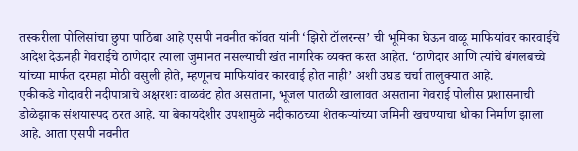तस्करीला पोलिसांचा छुपा पाठिंबा आहे एसपी नवनीत कॉवत यांनी ‘झिरो टॉलरन्स’ ची भूमिका घेऊन वाळू माफियांवर कारवाईचे आदेश देऊनही गेवराईचे ठाणेदार त्याला जुमानत नसल्याची खंत नागरिक व्यक्त करत आहेत. ‘ठाणेदार आणि त्यांचे बंगलबच्चे यांच्या मार्फत दरमहा मोठी वसुली होते, म्हणूनच माफियांवर कारवाई होत नाही’ अशी उघड चर्चा तालुक्यात आहे.
एकीकडे गोदावरी नदीपात्राचे अक्षरशः वाळवंट होत असताना, भूजल पातळी खालावत असताना गेवराई पोलीस प्रशासनाची डोळेझाक संशयास्पद ठरत आहे. या बेकायदेशीर उपशामुळे नदीकाठच्या शेतकऱ्यांच्या जमिनी खचण्याचा धोका निर्माण झाला आहे. आता एसपी नवनीत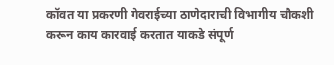कॉवत या प्रकरणी गेवराईच्या ठाणेदाराची विभागीय चौकशी करून काय कारवाई करतात याकडे संपूर्ण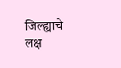जिल्ह्याचे लक्ष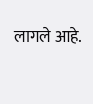लागले आहे.